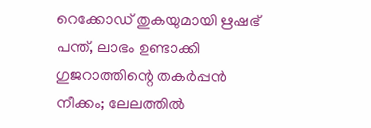റെക്കോഡ് തുകയുമായി ഋഷഭ് പന്ത്, ലാഭം ഉണ്ടാക്കി ഗുജറാത്തിന്റെ തകർപ്പൻ നീക്കം; ലേലത്തിൽ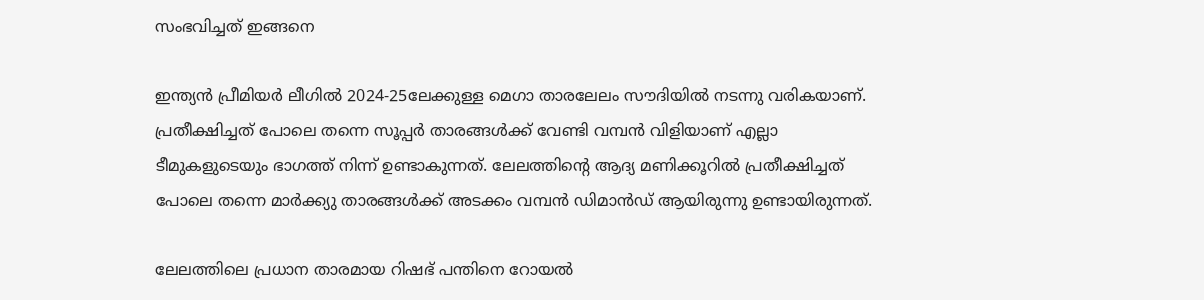സംഭവിച്ചത് ഇങ്ങനെ

ഇന്ത്യൻ പ്രീമിയർ ലീഗിൽ 2024-25ലേക്കുള്ള മെഗാ താരലേലം സൗദിയിൽ നടന്നു വരികയാണ്. പ്രതീക്ഷിച്ചത് പോലെ തന്നെ സൂപ്പർ താരങ്ങൾക്ക് വേണ്ടി വമ്പൻ വിളിയാണ് എല്ലാ ടീമുകളുടെയും ഭാഗത്ത് നിന്ന് ഉണ്ടാകുന്നത്. ലേലത്തിന്റെ ആദ്യ മണിക്കൂറിൽ പ്രതീക്ഷിച്ചത് പോലെ തന്നെ മാർക്ക്യു താരങ്ങൾക്ക് അടക്കം വമ്പൻ ഡിമാൻഡ് ആയിരുന്നു ഉണ്ടായിരുന്നത്.

ലേലത്തിലെ പ്രധാന താരമായ റിഷഭ് പന്തിനെ റോയൽ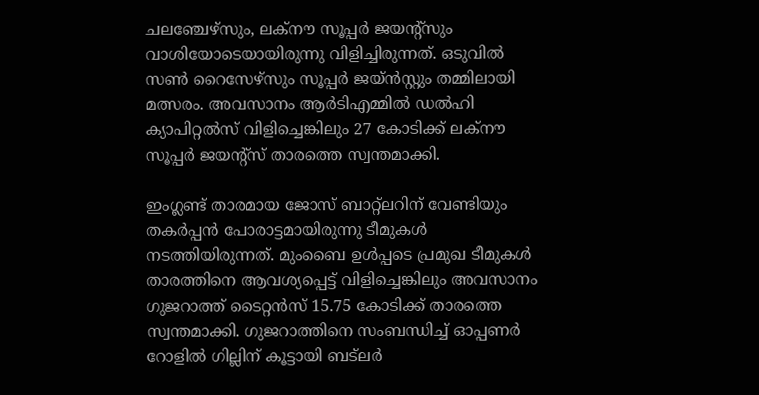ചലഞ്ചേഴ്സും, ലക്‌നൗ സൂപ്പർ ജയന്റ്സും വാശിയോടെയായിരുന്നു വിളിച്ചിരുന്നത്. ഒടുവിൽ സൺ റൈസേഴ്സും സൂപ്പർ ജയ്ൻസ്റ്റും തമ്മിലായി മത്സരം. അവസാനം ആർടിഎമ്മിൽ ഡൽഹി ക്യാപിറ്റൽസ് വിളിച്ചെങ്കിലും 27 കോടിക്ക് ലക്‌നൗ സൂപ്പർ ജയന്റ്സ് താരത്തെ സ്വന്തമാക്കി.

ഇംഗ്ലണ്ട് താരമായ ജോസ് ബാറ്റ്‌ലറിന് വേണ്ടിയും തകർപ്പൻ പോരാട്ടമായിരുന്നു ടീമുകൾ നടത്തിയിരുന്നത്. മുംബൈ ഉൾപ്പടെ പ്രമുഖ ടീമുകൾ താരത്തിനെ ആവശ്യപ്പെട്ട് വിളിച്ചെങ്കിലും അവസാനം ഗുജറാത്ത് ടൈറ്റൻസ് 15.75 കോടിക്ക് താരത്തെ സ്വന്തമാക്കി. ഗുജറാത്തിനെ സംബന്ധിച്ച് ഓപ്പണർ റോളിൽ ഗില്ലിന് കൂട്ടായി ബട്ലർ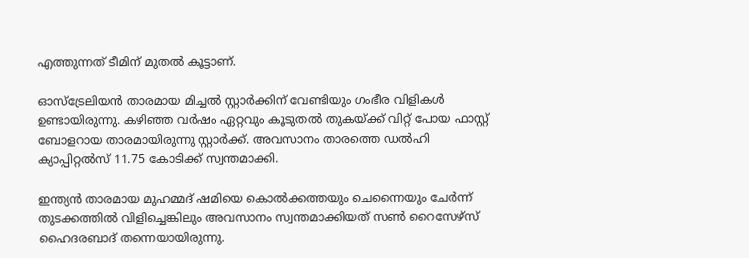എത്തുന്നത് ടീമിന് മുതൽ കൂട്ടാണ്.

ഓസ്‌ട്രേലിയൻ താരമായ മിച്ചൽ സ്റ്റാർക്കിന് വേണ്ടിയും ഗംഭീര വിളികൾ ഉണ്ടായിരുന്നു. കഴിഞ്ഞ വർഷം ഏറ്റവും കൂടുതൽ തുകയ്ക്ക് വിറ്റ് പോയ ഫാസ്റ്റ് ബോളറായ താരമായിരുന്നു സ്റ്റാർക്ക്. അവസാനം താരത്തെ ഡൽഹി ക്യാപ്പിറ്റൽസ് 11.75 കോടിക്ക് സ്വന്തമാക്കി.

ഇന്ത്യൻ താരമായ മുഹമ്മദ് ഷമിയെ കൊൽക്കത്തയും ചെന്നൈയും ചേർന്ന് തുടക്കത്തിൽ വിളിച്ചെങ്കിലും അവസാനം സ്വന്തമാക്കിയത് സൺ റൈസേഴ്‌സ് ഹൈദരബാദ് തന്നെയായിരുന്നു.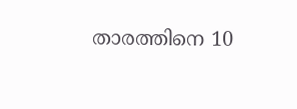താരത്തിനെ 10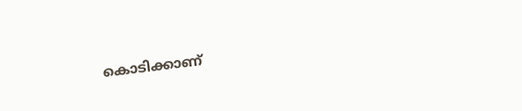കൊടിക്കാണ്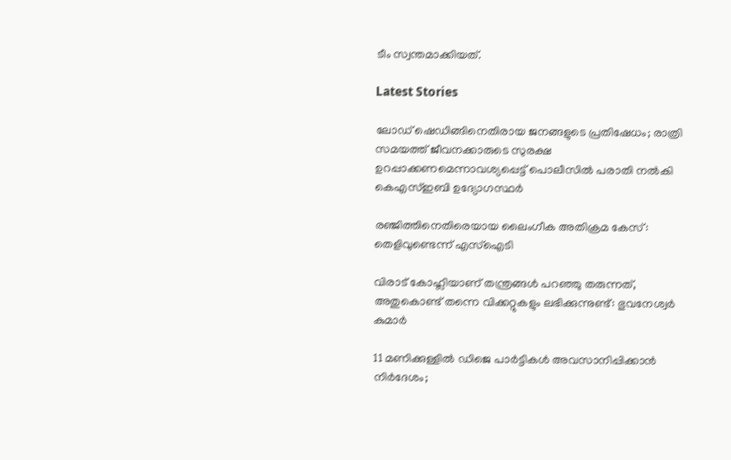ടീം സ്വന്തമാക്കിയത്.

Latest Stories

ലോഡ് ഷെഡിങ്ങിനെതിരായ ജനങ്ങളുടെ പ്രതിഷേധം; രാത്രി സമയത്ത് ജീവനക്കാരുടെ സുരക്ഷ ഉറപ്പാക്കണമെന്നാവശ്യപ്പെട്ട് പൊലീസിൽ പരാതി നൽകി കെഎസ്ഇബി ഉദ്യോഗസ്ഥർ

രഞ്ജിത്തിനെതിരെയായ ലൈംഗീക അതിക്രമ കേസ്: തെളിവുണ്ടെന്ന് എസ്‌ഐടി

വിരാട് കോഹ്ലിയാണ് തന്ത്രങ്ങൾ പറഞ്ഞു തരുന്നത്, അതുകൊണ്ട് തന്നെ വിക്കറ്റുകളും ലഭിക്കുന്നുണ്ട്: ഭുവനേശ്വർ കുമാർ

11 മണിക്കുള്ളിൽ ഡിജെ പാർട്ടികൾ അവസാനിപ്പിക്കാൻ നിർദേശം;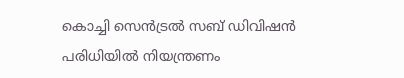കൊച്ചി സെന്‍ട്രല്‍ സബ് ഡിവിഷന്‍ പരിധിയില്‍ നിയന്ത്രണം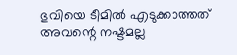ഭുവിയെ ടീമിൽ എടുക്കാത്തത് അവന്റെ നഷ്ടമല്ല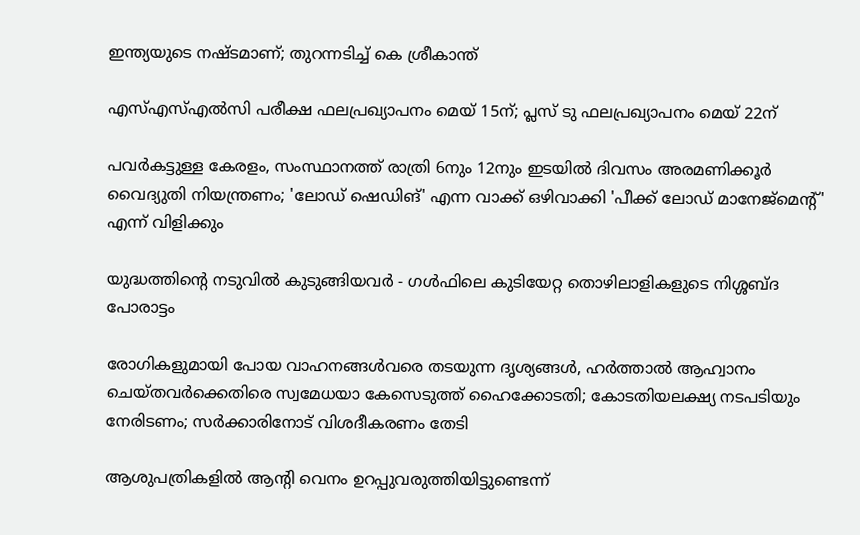ഇന്ത്യയുടെ നഷ്ടമാണ്; തുറന്നടിച്ച് കെ ശ്രീകാന്ത്

എസ്എസ്എല്‍സി പരീക്ഷ ഫലപ്രഖ്യാപനം മെയ് 15ന്; പ്ലസ് ടു ഫലപ്രഖ്യാപനം മെയ് 22ന്

പവര്‍കട്ടുള്ള കേരളം, സംസ്ഥാനത്ത് രാത്രി 6നും 12നും ഇടയില്‍ ദിവസം അരമണിക്കൂര്‍ വൈദ്യുതി നിയന്ത്രണം; 'ലോഡ് ഷെഡിങ്' എന്ന വാക്ക് ഒഴിവാക്കി 'പീക്ക് ലോഡ് മാനേജ്‌മെന്റ്' എന്ന് വിളിക്കും

യുദ്ധത്തിന്റെ നടുവിൽ കുടുങ്ങിയവർ - ഗൾഫിലെ കുടിയേറ്റ തൊഴിലാളികളുടെ നിശ്ശബ്ദ പോരാട്ടം

രോഗികളുമായി പോയ വാഹനങ്ങള്‍വരെ തടയുന്ന ദൃശ്യങ്ങള്‍, ഹര്‍ത്താല്‍ ആഹ്വാനം ചെയ്തവര്‍ക്കെതിരെ സ്വമേധയാ കേസെടുത്ത് ഹൈക്കോടതി; കോടതിയലക്ഷ്യ നടപടിയും നേരിടണം; സര്‍ക്കാരിനോട് വിശദീകരണം തേടി

ആശുപത്രികളില്‍ ആന്റി വെനം ഉറപ്പുവരുത്തിയിട്ടുണ്ടെന്ന്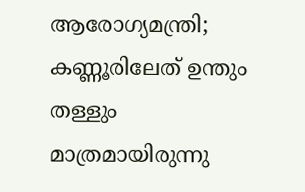ആരോഗ്യമന്ത്രി; കണ്ണൂരിലേത് ഉന്തും തള്ളും മാത്രമായിരുന്നു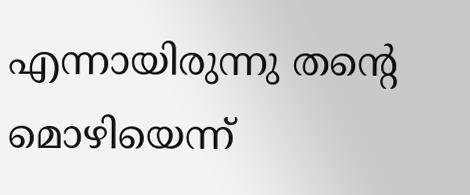എന്നായിരുന്നു തന്റെ മൊഴിയെന്ന്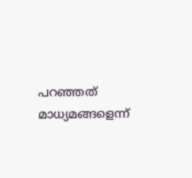പറഞ്ഞത് മാധ്യമങ്ങളെന്ന്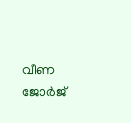വീണ ജോര്‍ജ്